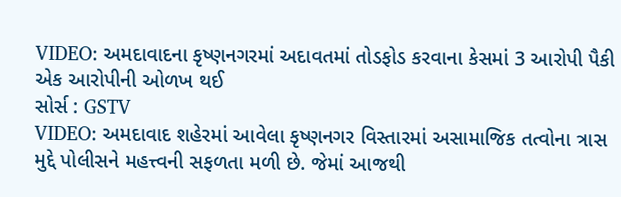VIDEO: અમદાવાદના કૃષ્ણનગરમાં અદાવતમાં તોડફોડ કરવાના કેસમાં 3 આરોપી પૈકી એક આરોપીની ઓળખ થઈ
સોર્સ : GSTV
VIDEO: અમદાવાદ શહેરમાં આવેલા કૃષ્ણનગર વિસ્તારમાં અસામાજિક તત્વોના ત્રાસ મુદ્દે પોલીસને મહત્ત્વની સફળતા મળી છે. જેમાં આજથી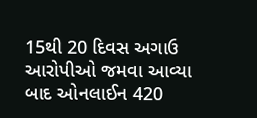15થી 20 દિવસ અગાઉ આરોપીઓ જમવા આવ્યા બાદ ઓનલાઈન 420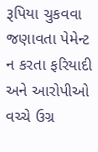રૂપિયા ચુકવવા જણાવતા પેમેન્ટ ન કરતા ફરિયાદી અને આરોપીઓ વચ્ચે ઉગ્ર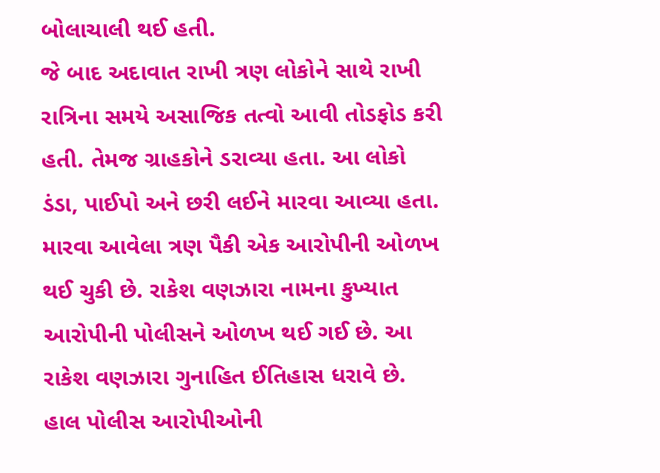બોલાચાલી થઈ હતી.
જે બાદ અદાવાત રાખી ત્રણ લોકોને સાથે રાખી રાત્રિના સમયે અસાજિક તત્વો આવી તોડફોડ કરી હતી. તેમજ ગ્રાહકોને ડરાવ્યા હતા. આ લોકો ડંડા, પાઈપો અને છરી લઈને મારવા આવ્યા હતા. મારવા આવેલા ત્રણ પૈકી એક આરોપીની ઓળખ થઈ ચુકી છે. રાકેશ વણઝારા નામના કુખ્યાત આરોપીની પોલીસને ઓળખ થઈ ગઈ છે. આ રાકેશ વણઝારા ગુનાહિત ઈતિહાસ ધરાવે છે. હાલ પોલીસ આરોપીઓની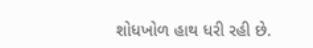શોધખોળ હાથ ધરી રહી છે.